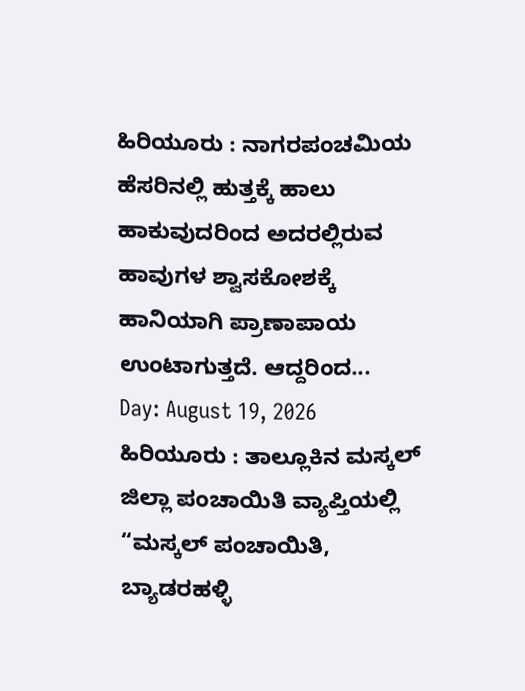ಹಿರಿಯೂರು : ನಾಗರಪಂಚಮಿಯ ಹೆಸರಿನಲ್ಲಿ ಹುತ್ತಕ್ಕೆ ಹಾಲು ಹಾಕುವುದರಿಂದ ಅದರಲ್ಲಿರುವ ಹಾವುಗಳ ಶ್ವಾಸಕೋಶಕ್ಕೆ ಹಾನಿಯಾಗಿ ಪ್ರಾಣಾಪಾಯ ಉಂಟಾಗುತ್ತದೆ. ಆದ್ದರಿಂದ...
Day: August 19, 2026
ಹಿರಿಯೂರು : ತಾಲ್ಲೂಕಿನ ಮಸ್ಕಲ್ ಜಿಲ್ಲಾ ಪಂಚಾಯಿತಿ ವ್ಯಾಪ್ತಿಯಲ್ಲಿ “ಮಸ್ಕಲ್ ಪಂಚಾಯಿತಿ, ಬ್ಯಾಡರಹಳ್ಳಿ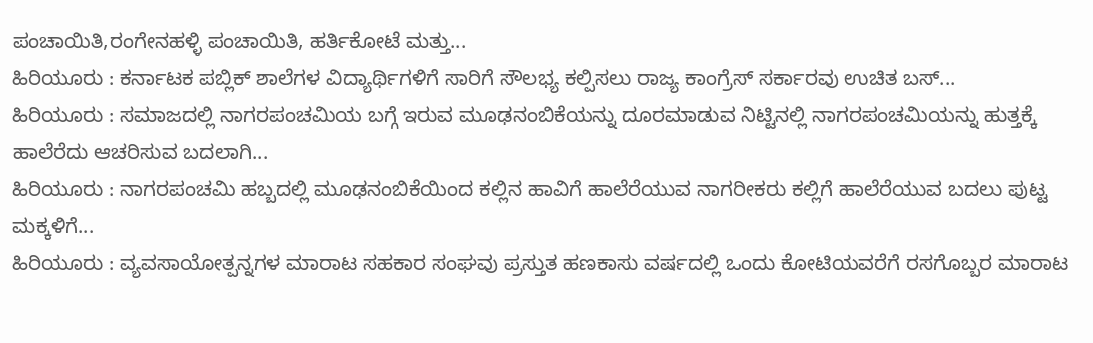ಪಂಚಾಯಿತಿ,ರಂಗೇನಹಳ್ಳಿ ಪಂಚಾಯಿತಿ, ಹರ್ತಿಕೋಟೆ ಮತ್ತು...
ಹಿರಿಯೂರು : ಕರ್ನಾಟಕ ಪಬ್ಲಿಕ್ ಶಾಲೆಗಳ ವಿದ್ಯಾರ್ಥಿಗಳಿಗೆ ಸಾರಿಗೆ ಸೌಲಭ್ಯ ಕಲ್ಪಿಸಲು ರಾಜ್ಯ ಕಾಂಗ್ರೆಸ್ ಸರ್ಕಾರವು ಉಚಿತ ಬಸ್...
ಹಿರಿಯೂರು : ಸಮಾಜದಲ್ಲಿ ನಾಗರಪಂಚಮಿಯ ಬಗ್ಗೆ ಇರುವ ಮೂಢನಂಬಿಕೆಯನ್ನು ದೂರಮಾಡುವ ನಿಟ್ಟಿನಲ್ಲಿ ನಾಗರಪಂಚಮಿಯನ್ನು ಹುತ್ತಕ್ಕೆ ಹಾಲೆರೆದು ಆಚರಿಸುವ ಬದಲಾಗಿ...
ಹಿರಿಯೂರು : ನಾಗರಪಂಚಮಿ ಹಬ್ಬದಲ್ಲಿ ಮೂಢನಂಬಿಕೆಯಿಂದ ಕಲ್ಲಿನ ಹಾವಿಗೆ ಹಾಲೆರೆಯುವ ನಾಗರೀಕರು ಕಲ್ಲಿಗೆ ಹಾಲೆರೆಯುವ ಬದಲು ಪುಟ್ಟ ಮಕ್ಕಳಿಗೆ...
ಹಿರಿಯೂರು : ವ್ಯವಸಾಯೋತ್ಪನ್ನಗಳ ಮಾರಾಟ ಸಹಕಾರ ಸಂಘವು ಪ್ರಸ್ತುತ ಹಣಕಾಸು ವರ್ಷದಲ್ಲಿ ಒಂದು ಕೋಟಿಯವರೆಗೆ ರಸಗೊಬ್ಬರ ಮಾರಾಟ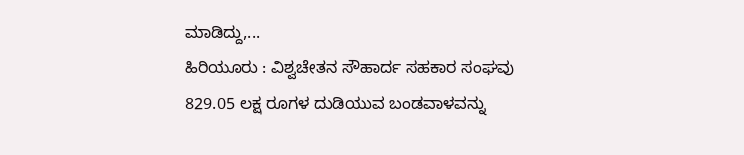ಮಾಡಿದ್ದು,...
ಹಿರಿಯೂರು : ವಿಶ್ವಚೇತನ ಸೌಹಾರ್ದ ಸಹಕಾರ ಸಂಘವು 829.05 ಲಕ್ಷ ರೂಗಳ ದುಡಿಯುವ ಬಂಡವಾಳವನ್ನು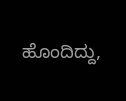ಹೊಂದಿದ್ದು,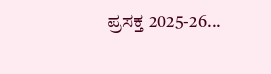ಪ್ರಸಕ್ತ 2025-26...